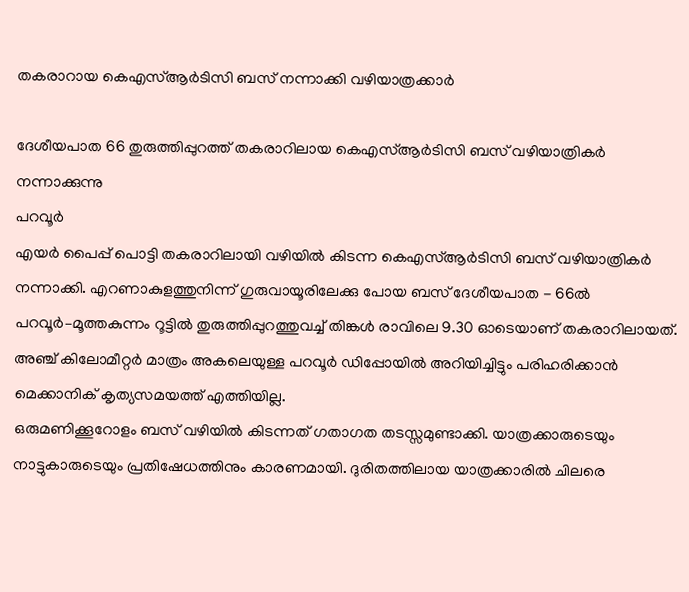തകരാറായ കെഎസ്ആർടിസി ബസ് നന്നാക്കി വഴിയാത്രക്കാർ

ദേശീയപാത 66 തുരുത്തിപ്പുറത്ത് തകരാറിലായ കെഎസ്ആർടിസി ബസ് വഴിയാത്രികർ നന്നാക്കുന്നു
പറവൂർ
എയർ പൈപ്പ് പൊട്ടി തകരാറിലായി വഴിയിൽ കിടന്ന കെഎസ്ആർടിസി ബസ് വഴിയാത്രികർ നന്നാക്കി. എറണാകുളത്തുനിന്ന് ഗുരുവായൂരിലേക്കു പോയ ബസ് ദേശീയപാത - 66ൽ പറവൂർ–മൂത്തകുന്നം റൂട്ടിൽ തുരുത്തിപ്പുറത്തുവച്ച് തിങ്കൾ രാവിലെ 9.30 ഓടെയാണ് തകരാറിലായത്. അഞ്ച് കിലോമീറ്റർ മാത്രം അകലെയുള്ള പറവൂർ ഡിപ്പോയിൽ അറിയിച്ചിട്ടും പരിഹരിക്കാൻ മെക്കാനിക് കൃത്യസമയത്ത് എത്തിയില്ല.
ഒരുമണിക്കൂറോളം ബസ് വഴിയിൽ കിടന്നത് ഗതാഗത തടസ്സമുണ്ടാക്കി. യാത്രക്കാരുടെയും നാട്ടുകാരുടെയും പ്രതിഷേധത്തിനും കാരണമായി. ദുരിതത്തിലായ യാത്രക്കാരിൽ ചിലരെ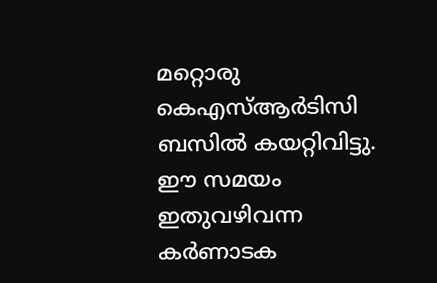മറ്റൊരു കെഎസ്ആർടിസി ബസിൽ കയറ്റിവിട്ടു. ഈ സമയം ഇതുവഴിവന്ന കർണാടക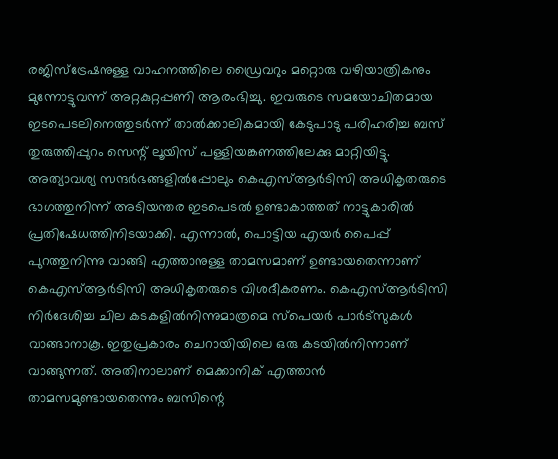രജിസ്ട്രേഷനുള്ള വാഹനത്തിലെ ഡ്രൈവറും മറ്റൊരു വഴിയാത്രികനും മുന്നോട്ടുവന്ന് അറ്റകുറ്റപ്പണി ആരംഭിച്ചു. ഇവരുടെ സമയോചിതമായ ഇടപെടലിനെത്തുടർന്ന് താൽക്കാലികമായി കേടുപാടു പരിഹരിച്ച ബസ് തുരുത്തിപ്പുറം സെന്റ് ലൂയിസ് പള്ളിയങ്കണത്തിലേക്കു മാറ്റിയിട്ടു.
അത്യാവശ്യ സന്ദർഭങ്ങളിൽപ്പോലും കെഎസ്ആർടിസി അധികൃതരുടെ ഭാഗത്തുനിന്ന് അടിയന്തര ഇടപെടൽ ഉണ്ടാകാത്തത് നാട്ടുകാരിൽ പ്രതിഷേധത്തിനിടയാക്കി. എന്നാൽ, പൊട്ടിയ എയർ പൈപ്പ് പുറത്തുനിന്നു വാങ്ങി എത്താനുള്ള താമസമാണ് ഉണ്ടായതെന്നാണ് കെഎസ്ആർടിസി അധികൃതരുടെ വിശദീകരണം. കെഎസ്ആർടിസി നിർദേശിച്ച ചില കടകളിൽനിന്നുമാത്രമെ സ്പെയർ പാർട്സുകൾ വാങ്ങാനാകൂ. ഇതുപ്രകാരം ചെറായിയിലെ ഒരു കടയിൽനിന്നാണ് വാങ്ങുന്നത്. അതിനാലാണ് മെക്കാനിക് എത്താൻ താമസമുണ്ടായതെന്നും ബസിന്റെ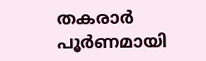തകരാർ പൂർണമായി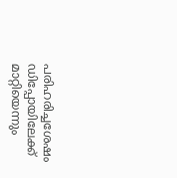പരിഹരിച്ചശേഷം ഡിപ്പോയിലേക്ക് മാറ്റിയെന്നും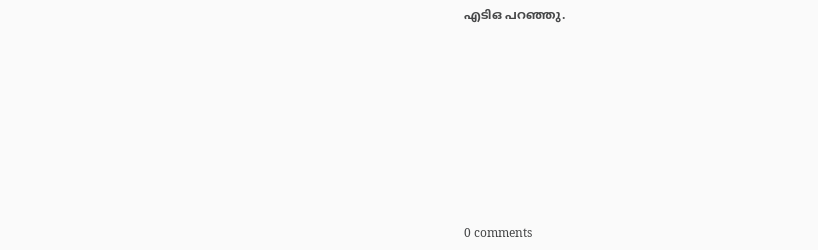എടിഒ പറഞ്ഞു.









0 comments